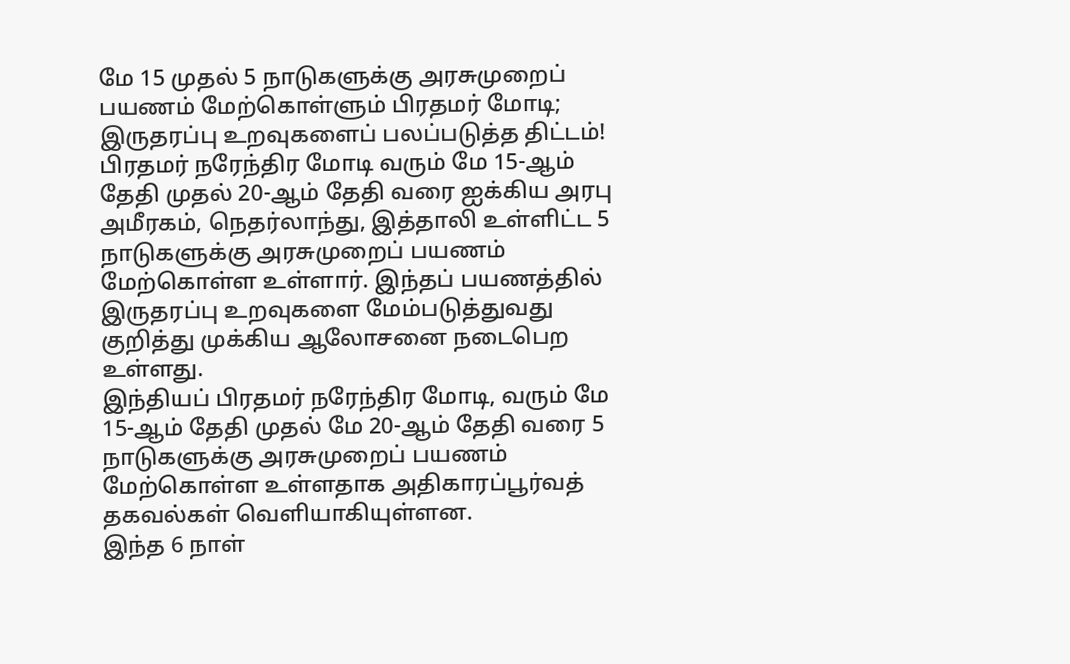மே 15 முதல் 5 நாடுகளுக்கு அரசுமுறைப் பயணம் மேற்கொள்ளும் பிரதமர் மோடி; இருதரப்பு உறவுகளைப் பலப்படுத்த திட்டம்!
பிரதமர் நரேந்திர மோடி வரும் மே 15-ஆம் தேதி முதல் 20-ஆம் தேதி வரை ஐக்கிய அரபு அமீரகம், நெதர்லாந்து, இத்தாலி உள்ளிட்ட 5 நாடுகளுக்கு அரசுமுறைப் பயணம் மேற்கொள்ள உள்ளார். இந்தப் பயணத்தில் இருதரப்பு உறவுகளை மேம்படுத்துவது குறித்து முக்கிய ஆலோசனை நடைபெற உள்ளது.
இந்தியப் பிரதமர் நரேந்திர மோடி, வரும் மே 15-ஆம் தேதி முதல் மே 20-ஆம் தேதி வரை 5 நாடுகளுக்கு அரசுமுறைப் பயணம் மேற்கொள்ள உள்ளதாக அதிகாரப்பூர்வத் தகவல்கள் வெளியாகியுள்ளன.
இந்த 6 நாள்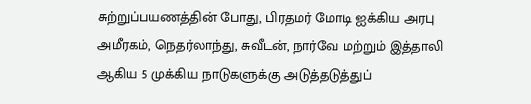சுற்றுப்பயணத்தின் போது, பிரதமர் மோடி ஐக்கிய அரபு அமீரகம், நெதர்லாந்து, சுவீடன், நார்வே மற்றும் இத்தாலி ஆகிய 5 முக்கிய நாடுகளுக்கு அடுத்தடுத்துப்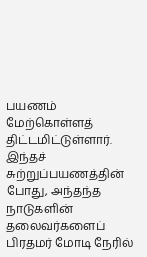பயணம் மேற்கொள்ளத் திட்டமிட்டுள்ளார்.
இந்தச் சுற்றுப்பயணத்தின் போது, அந்தந்த நாடுகளின் தலைவர்களைப் பிரதமர் மோடி நேரில்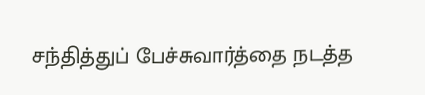சந்தித்துப் பேச்சுவார்த்தை நடத்த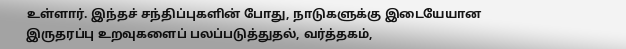உள்ளார். இந்தச் சந்திப்புகளின் போது, நாடுகளுக்கு இடையேயான இருதரப்பு உறவுகளைப் பலப்படுத்துதல், வர்த்தகம்,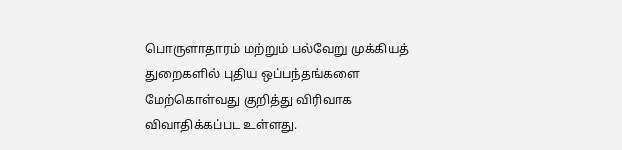பொருளாதாரம் மற்றும் பல்வேறு முக்கியத் துறைகளில் புதிய ஒப்பந்தங்களை மேற்கொள்வது குறித்து விரிவாக விவாதிக்கப்பட உள்ளது.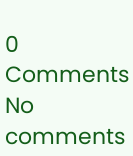0 Comments
No comments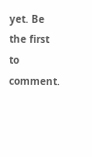yet. Be the first to comment.